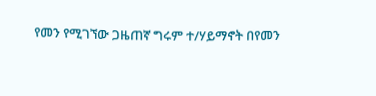የመን የሚገኘው ጋዜጠኛ ግሩም ተ/ሃይማኖት በየመን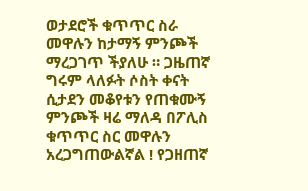ወታደሮች ቁጥጥር ስራ መዋሉን ከታማኝ ምንጮች ማረጋገጥ ችያለሁ ። ጋዜጠኛ ግሩም ላለፉት ሶስት ቀናት ሲታደን መቆየቱን የጠቁሙኝ ምንጮች ዛሬ ማለዳ በፖሊስ ቁጥጥር ስር መዋሉን አረጋግጠውልኛል ! የጋዘጠኛ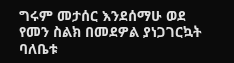ግሩም መታሰር እንደሰማሁ ወደ የመን ስልክ በመደዎል ያነጋገርኳት ባለቤቱ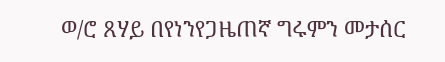ወ/ሮ ጸሃይ በየነንየጋዜጠኛ ግሩምን መታሰር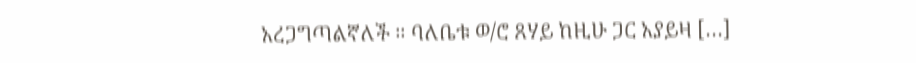አረጋግጣልኛለች ። ባለቤቱ ወ/ሮ ጸሃይ ከዚሁ ጋር አያይዛ […]